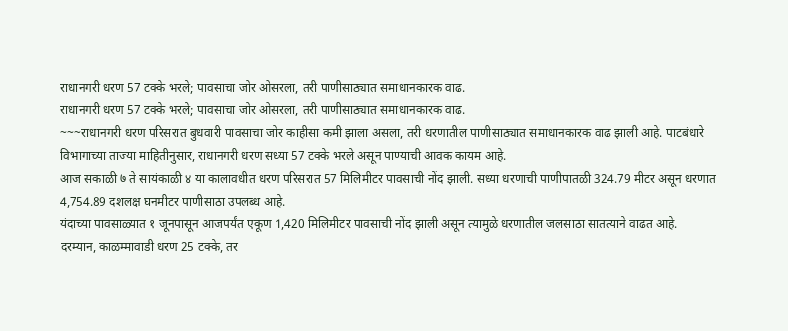राधानगरी धरण 57 टक्के भरले; पावसाचा जोर ओसरला, तरी पाणीसाठ्यात समाधानकारक वाढ.
राधानगरी धरण 57 टक्के भरले; पावसाचा जोर ओसरला, तरी पाणीसाठ्यात समाधानकारक वाढ.
~~~राधानगरी धरण परिसरात बुधवारी पावसाचा जोर काहीसा कमी झाला असला, तरी धरणातील पाणीसाठ्यात समाधानकारक वाढ झाली आहे. पाटबंधारे विभागाच्या ताज्या माहितीनुसार, राधानगरी धरण सध्या 57 टक्के भरले असून पाण्याची आवक कायम आहे.
आज सकाळी ७ ते सायंकाळी ४ या कालावधीत धरण परिसरात 57 मिलिमीटर पावसाची नोंद झाली. सध्या धरणाची पाणीपातळी 324.79 मीटर असून धरणात 4,754.89 दशलक्ष घनमीटर पाणीसाठा उपलब्ध आहे.
यंदाच्या पावसाळ्यात १ जूनपासून आजपर्यंत एकूण 1,420 मिलिमीटर पावसाची नोंद झाली असून त्यामुळे धरणातील जलसाठा सातत्याने वाढत आहे.
दरम्यान, काळम्मावाडी धरण 25 टक्के, तर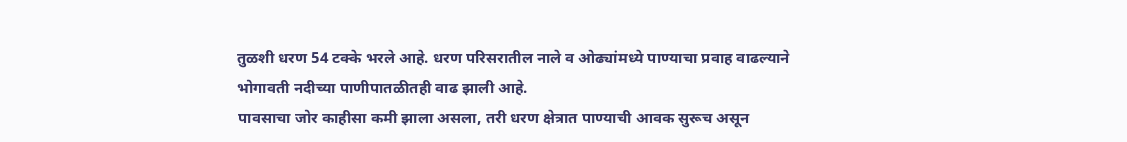तुळशी धरण 54 टक्के भरले आहे. धरण परिसरातील नाले व ओढ्यांमध्ये पाण्याचा प्रवाह वाढल्याने भोगावती नदीच्या पाणीपातळीतही वाढ झाली आहे.
पावसाचा जोर काहीसा कमी झाला असला, तरी धरण क्षेत्रात पाण्याची आवक सुरूच असून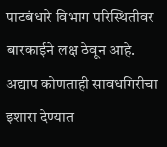पाटबंधारे विभाग परिस्थितीवर बारकाईने लक्ष ठेवून आहे. अद्याप कोणताही सावधगिरीचा इशारा देण्यात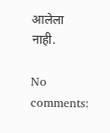आलेला नाही.

No comments: